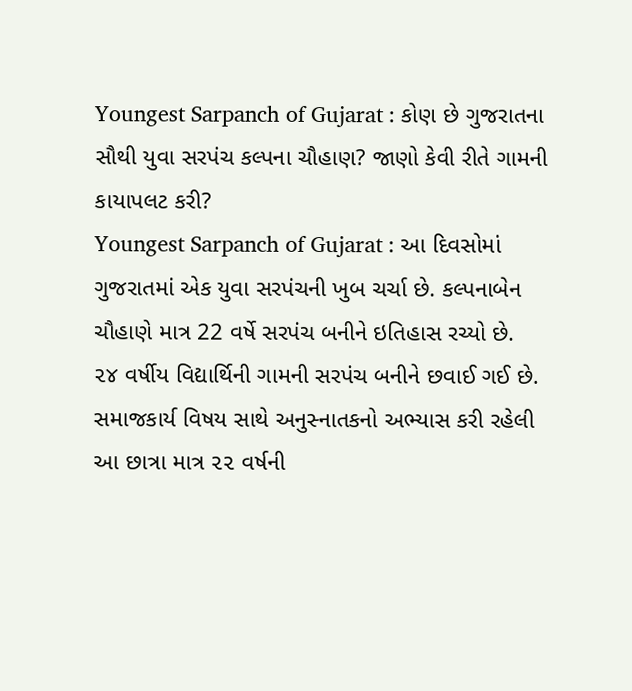Youngest Sarpanch of Gujarat : કોણ છે ગુજરાતના સૌથી યુવા સરપંચ કલ્પના ચૌહાણ? જાણો કેવી રીતે ગામની કાયાપલટ કરી?
Youngest Sarpanch of Gujarat : આ દિવસોમાં ગુજરાતમાં એક યુવા સરપંચની ખુબ ચર્ચા છે. કલ્પનાબેન ચૌહાણે માત્ર 22 વર્ષે સરપંચ બનીને ઇતિહાસ રચ્યો છે.
૨૪ વર્ષીય વિદ્યાર્થિની ગામની સરપંચ બનીને છવાઈ ગઈ છે. સમાજકાર્ય વિષય સાથે અનુસ્નાતકનો અભ્યાસ કરી રહેલી આ છાત્રા માત્ર ૨૨ વર્ષની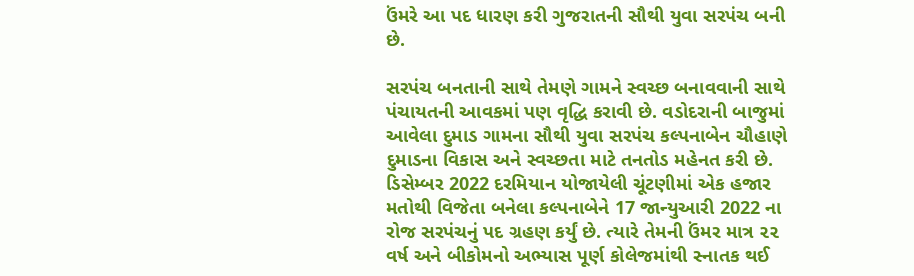ઉંમરે આ પદ ધારણ કરી ગુજરાતની સૌથી યુવા સરપંચ બની છે.

સરપંચ બનતાની સાથે તેમણે ગામને સ્વચ્છ બનાવવાની સાથે પંચાયતની આવકમાં પણ વૃદ્ધિ કરાવી છે. વડોદરાની બાજુમાં આવેલા દુમાડ ગામના સૌથી યુવા સરપંચ કલ્પનાબેન ચૌહાણે દુમાડના વિકાસ અને સ્વચ્છતા માટે તનતોડ મહેનત કરી છે.
ડિસેમ્બર 2022 દરમિયાન યોજાયેલી ચૂંટણીમાં એક હજાર મતોથી વિજેતા બનેલા કલ્પનાબેને 17 જાન્યુઆરી 2022 ના રોજ સરપંચનું પદ ગ્રહણ કર્યું છે. ત્યારે તેમની ઉંમર માત્ર ૨૨ વર્ષ અને બીકોમનો અભ્યાસ પૂર્ણ કોલેજમાંથી સ્નાતક થઈ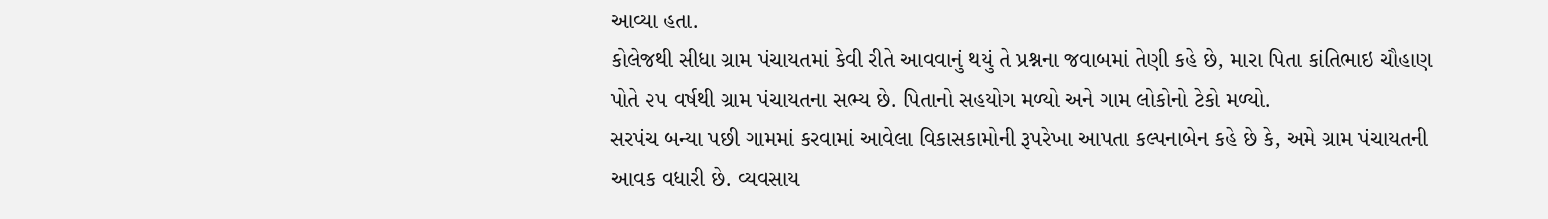આવ્યા હતા.
કોલેજથી સીધા ગ્રામ પંચાયતમાં કેવી રીતે આવવાનું થયું તે પ્રશ્નના જવાબમાં તેણી કહે છે, મારા પિતા કાંતિભાઇ ચૌહાણ પોતે ૨૫ વર્ષથી ગ્રામ પંચાયતના સભ્ય છે. પિતાનો સહયોગ મળ્યો અને ગામ લોકોનો ટેકો મળ્યો.
સરપંચ બન્યા પછી ગામમાં કરવામાં આવેલા વિકાસકામોની રૂપરેખા આપતા કલ્પનાબેન કહે છે કે, અમે ગ્રામ પંચાયતની આવક વધારી છે. વ્યવસાય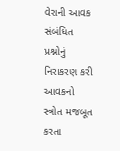વેરાની આવક સંબંધિત પ્રશ્નોનું નિરાકરણ કરી આવકનો સ્ત્રોત મજબૂત કરતા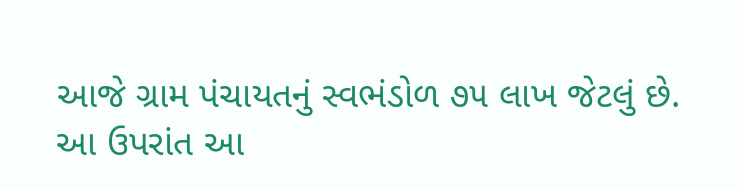આજે ગ્રામ પંચાયતનું સ્વભંડોળ ૭૫ લાખ જેટલું છે.
આ ઉપરાંત આ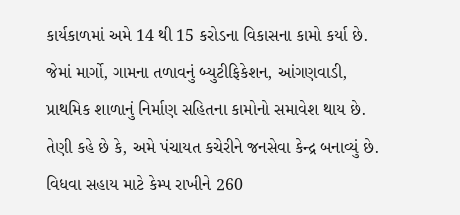કાર્યકાળમાં અમે 14 થી 15 કરોડના વિકાસના કામો કર્યા છે. જેમાં માર્ગો, ગામના તળાવનું બ્યુટીફિકેશન, આંગણવાડી, પ્રાથમિક શાળાનું નિર્માણ સહિતના કામોનો સમાવેશ થાય છે.
તેણી કહે છે કે, અમે પંચાયત કચેરીને જનસેવા કેન્દ્ર બનાવ્યું છે. વિધવા સહાય માટે કેમ્પ રાખીને 260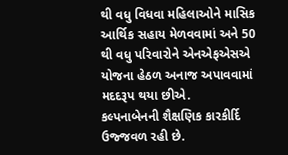થી વધુ વિધવા મહિલાઓને માસિક આર્થિક સહાય મેળવવામાં અને 50 થી વધુ પરિવારોને એનએફએસએ યોજના હેઠળ અનાજ અપાવવામાં મદદરૂપ થયા છીએ.
કલ્પનાબેનની શૈક્ષણિક કારકીર્દિ ઉજ્જવળ રહી છે.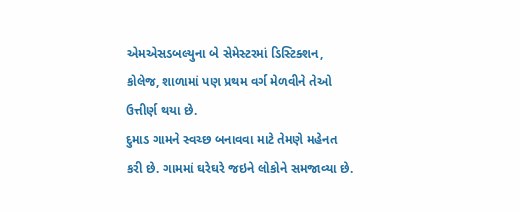એમએસડબલ્યુના બે સેમેસ્ટરમાં ડિસ્ટિક્શન, કોલેજ, શાળામાં પણ પ્રથમ વર્ગ મેળવીને તેઓ ઉત્તીર્ણ થયા છે.
દુમાડ ગામને સ્વચ્છ બનાવવા માટે તેમણે મહેનત કરી છે. ગામમાં ઘરેઘરે જઇને લોકોને સમજાવ્યા છે.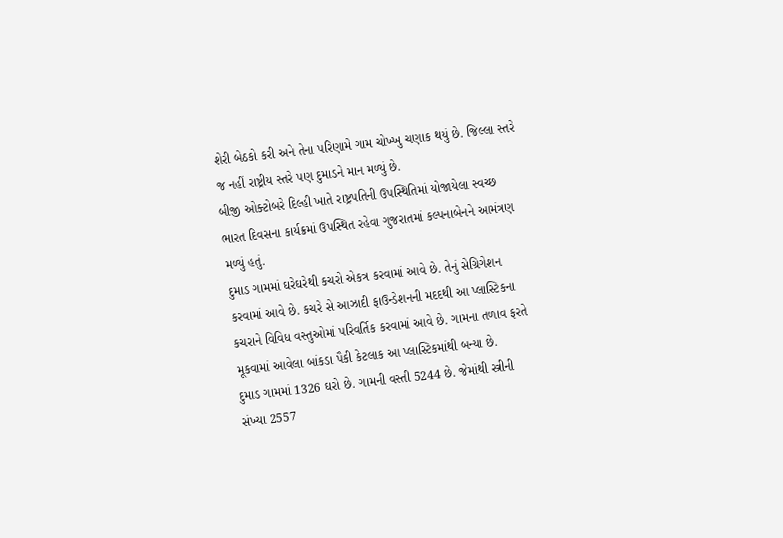શેરી બેઠકો કરી અને તેના પરિણામે ગામ ચોખ્ખુ ચણાક થયું છે. જિલ્લા સ્તરે જ નહીં રાષ્ટ્રીય સ્તરે પણ દુમાડને માન મળ્યું છે.
બીજી ઓક્ટોબરે દિલ્હી ખાતે રાષ્ટ્રપતિની ઉપસ્થિતિમાં યોજાયેલા સ્વચ્છ ભારત દિવસના કાર્યક્રમાં ઉપસ્થિત રહેવા ગુજરાતમાં કલ્પનાબેનને આમંત્રણ મળ્યું હતું.
દુમાડ ગામમાં ઘરેઘરેથી કચરો એકત્ર કરવામાં આવે છે. તેનું સેગ્રિગેશન કરવામાં આવે છે. કચરે સે આઝાદી ફાઉન્ડેશનની મદદથી આ પ્લાસ્ટિકના કચરાને વિવિધ વસ્તુઓમાં પરિવર્તિક કરવામાં આવે છે. ગામના તળાવ ફરતે મૂકવામાં આવેલા બાંકડા પૈકી કેટલાક આ પ્લાસ્ટિકમાંથી બન્યા છે.
દુમાડ ગામમાં 1326 ઘરો છે. ગામની વસ્તી 5244 છે. જેમાંથી સ્ત્રીની સંખ્યા 2557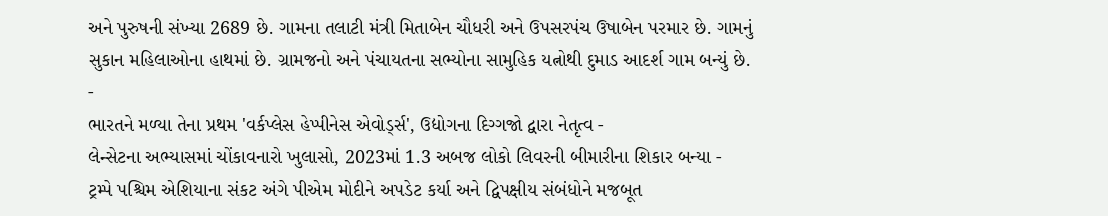અને પુરુષની સંખ્યા 2689 છે. ગામના તલાટી મંત્રી મિતાબેન ચૌધરી અને ઉપસરપંચ ઉષાબેન પરમાર છે. ગામનું સુકાન મહિલાઓના હાથમાં છે. ગ્રામજનો અને પંચાયતના સભ્યોના સામુહિક યત્નોથી દુમાડ આદર્શ ગામ બન્યું છે.
-
ભારતને મળ્યા તેના પ્રથમ 'વર્કપ્લેસ હેપ્પીનેસ એવોર્ડ્સ', ઉદ્યોગના દિગ્ગજો દ્વારા નેતૃત્વ -
લેન્સેટના અભ્યાસમાં ચોંકાવનારો ખુલાસો, 2023માં 1.3 અબજ લોકો લિવરની બીમારીના શિકાર બન્યા -
ટ્રમ્પે પશ્ચિમ એશિયાના સંકટ અંગે પીએમ મોદીને અપડેટ કર્યા અને દ્વિપક્ષીય સંબંધોને મજબૂત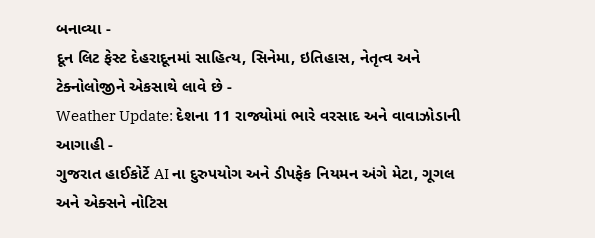બનાવ્યા -
દૂન લિટ ફેસ્ટ દેહરાદૂનમાં સાહિત્ય, સિનેમા, ઇતિહાસ, નેતૃત્વ અને ટેક્નોલોજીને એકસાથે લાવે છે -
Weather Update: દેશના 11 રાજ્યોમાં ભારે વરસાદ અને વાવાઝોડાની આગાહી -
ગુજરાત હાઈકોર્ટે AI ના દુરુપયોગ અને ડીપફેક નિયમન અંગે મેટા, ગૂગલ અને એક્સને નોટિસ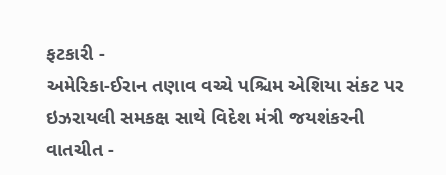ફટકારી -
અમેરિકા-ઈરાન તણાવ વચ્ચે પશ્ચિમ એશિયા સંકટ પર ઇઝરાયલી સમકક્ષ સાથે વિદેશ મંત્રી જયશંકરની વાતચીત -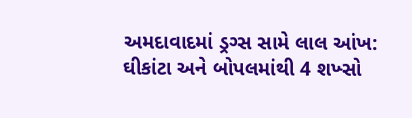અમદાવાદમાં ડ્રગ્સ સામે લાલ આંખ: ઘીકાંટા અને બોપલમાંથી 4 શખ્સો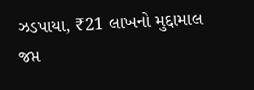ઝડપાયા, ₹21 લાખનો મુદ્દામાલ જપ્ત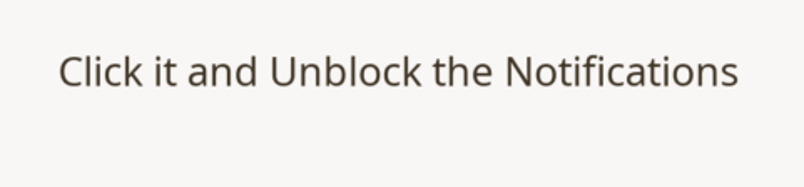Click it and Unblock the Notifications